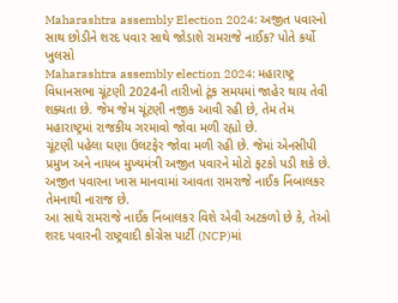Maharashtra assembly Election 2024: અજીત પવારનો સાથ છોડીને શરદ પવાર સાથે જોડાશે રામરાજે નાઈક? પોતે કર્યો ખુલસો
Maharashtra assembly election 2024: મહારાષ્ટ્ર વિધાનસભા ચૂંટણી 2024ની તારીખો ટૂંક સમયમાં જાહેર થાય તેવી શક્યતા છે. જેમ જેમ ચૂંટણી નજીક આવી રહી છે, તેમ તેમ મહારાષ્ટ્રમાં રાજકીય ગરમાવો જોવા મળી રહ્યો છે.
ચૂંટણી પહેલા ઘણા ઉલટફેર જોવા મળી રહી છે. જેમાં એનસીપી પ્રમુખ અને નાયબ મુખ્યમંત્રી અજીત પવારને મોટો ફટકો પડી શકે છે. અજીત પવારના ખાસ માનવામાં આવતા રામરાજે નાઈક નિંબાલકર તેમનાથી નારાજ છે.
આ સાથે રામરાજે નાઈક નિંબાલકર વિશે એવી અટકળો છે કે, તેઓ શરદ પવારની રાષ્ટ્રવાદી કોંગ્રેસ પાર્ટી (NCP)માં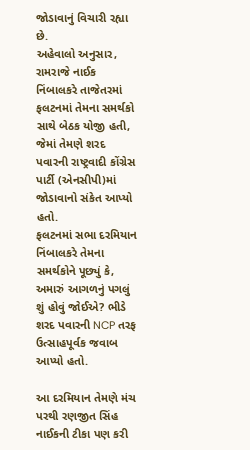જોડાવાનું વિચારી રહ્યા છે.
અહેવાલો અનુસાર, રામરાજે નાઈક નિંબાલકરે તાજેતરમાં ફલટનમાં તેમના સમર્થકો સાથે બેઠક યોજી હતી, જેમાં તેમણે શરદ પવારની રાષ્ટ્રવાદી કોંગ્રેસ પાર્ટી (એનસીપી)માં જોડાવાનો સંકેત આપ્યો હતો.
ફલટનમાં સભા દરમિયાન નિંબાલકરે તેમના સમર્થકોને પૂછ્યું કે, અમારું આગળનું પગલું શું હોવું જોઈએ? ભીડે શરદ પવારની NCP તરફ ઉત્સાહપૂર્વક જવાબ આપ્યો હતો.

આ દરમિયાન તેમણે મંચ પરથી રણજીત સિંહ નાઈકની ટીકા પણ કરી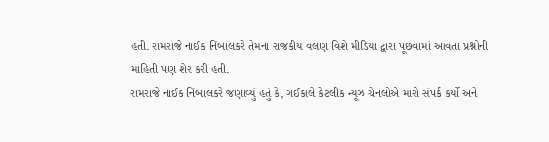હતી. રામરાજે નાઈક નિંબાલકરે તેમના રાજકીય વલણ વિશે મીડિયા દ્વારા પૂછવામાં આવતા પ્રશ્નોની માહિતી પણ શેર કરી હતી.
રામરાજે નાઈક નિંબાલકરે જણાવ્યું હતું કે, ગઈકાલે કેટલીક ન્યૂઝ ચેનલોએ મારો સંપર્ક કર્યો અને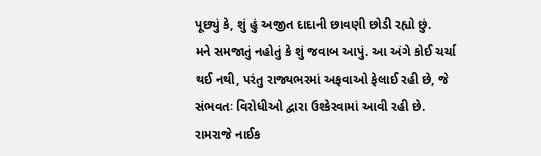પૂછ્યું કે, શું હું અજીત દાદાની છાવણી છોડી રહ્યો છું.
મને સમજાતું નહોતું કે શું જવાબ આપું. આ અંગે કોઈ ચર્ચા થઈ નથી, પરંતુ રાજ્યભરમાં અફવાઓ ફેલાઈ રહી છે, જે સંભવતઃ વિરોધીઓ દ્વારા ઉશ્કેરવામાં આવી રહી છે.
રામરાજે નાઈક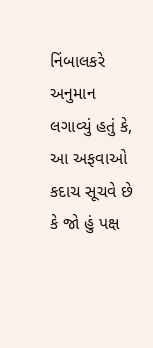નિંબાલકરે અનુમાન લગાવ્યું હતું કે, આ અફવાઓ કદાચ સૂચવે છે કે જો હું પક્ષ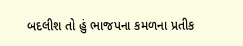બદલીશ તો હું ભાજપના કમળના પ્રતીક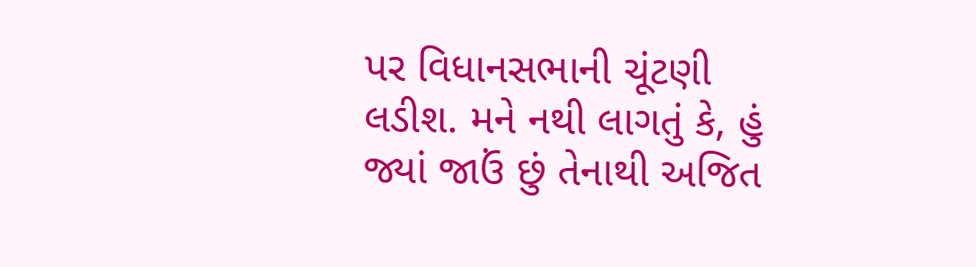પર વિધાનસભાની ચૂંટણી લડીશ. મને નથી લાગતું કે, હું જ્યાં જાઉં છું તેનાથી અજિત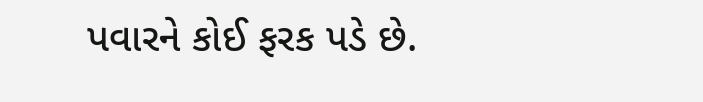પવારને કોઈ ફરક પડે છે.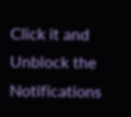Click it and Unblock the Notifications